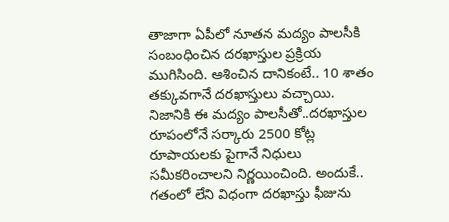తాజాగా ఏపీలో నూతన మద్యం పాలసీకి సంబంధించిన దరఖాస్తుల ప్రక్రియ ముగిసింది. ఆశించిన దానికంటే.. 10 శాతం తక్కువగానే దరఖాస్తులు వచ్చాయి. నిజానికి ఈ మద్యం పాలసీతో..దరఖాస్తుల రూపంలోనే సర్కారు 2500 కోట్ల రూపాయలకు పైగానే నిధులు సమీకరించాలని నిర్ణయించింది. అందుకే.. గతంలో లేని విధంగా దరఖాస్తు ఫీజును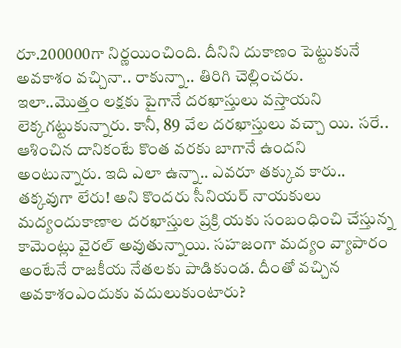రూ.200000గా నిర్ణయించింది. దీనిని దుకాణం పెట్టుకునే అవకాశం వచ్చినా.. రాకున్నా.. తిరిగి చెల్లించరు.
ఇలా..మొత్తం లక్షకు పైగానే దరఖాస్తులు వస్తాయని లెక్కగట్టుకున్నారు. కానీ, 89 వేల దరఖాస్తులు వచ్చా యి. సరే.. ఆశించిన దానికంటే కొంత వరకు బాగానే ఉందని అంటున్నారు. ఇది ఎలా ఉన్నా.. ఎవరూ తక్కువ కారు.. తక్కవుగా లేరు! అని కొందరు సీనియర్ నాయకులు మద్యందుకాణాల దరఖాస్తుల ప్రక్రి యకు సంబంధించి చేస్తున్న కామెంట్లు వైరల్ అవుతున్నాయి. సహజంగా మద్యం వ్యాపారం అంటేనే రాజకీయ నేతలకు పాడికుండ. దీంతో వచ్చిన అవకాశంఎందుకు వదులుకుంటారు?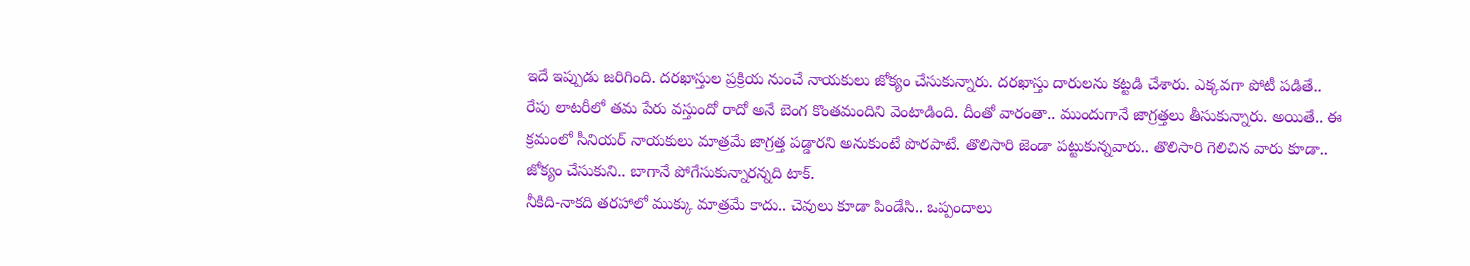ఇదే ఇప్పుడు జరిగింది. దరఖాస్తుల ప్రక్రియ నుంచే నాయకులు జోక్యం చేసుకున్నారు. దరఖాస్తు దారులను కట్టడి చేశారు. ఎక్కవగా పోటీ పడితే.. రేపు లాటరీలో తమ పేరు వస్తుందో రాదో అనే బెంగ కొంతమందిని వెంటాడింది. దీంతో వారంతా.. ముందుగానే జాగ్రత్తలు తీసుకున్నారు. అయితే.. ఈ క్రమంలో సీనియర్ నాయకులు మాత్రమే జాగ్రత్త పడ్డారని అనుకుంటే పొరపాటే. తొలిసారి జెండా పట్టుకున్నవారు.. తొలిసారి గెలిచిన వారు కూడా.. జోక్యం చేసుకుని.. బాగానే పోగేసుకున్నారన్నది టాక్.
నీకిది-నాకది తరహాలో ముక్కు మాత్రమే కాదు.. చెవులు కూడా పిండేసి.. ఒప్పందాలు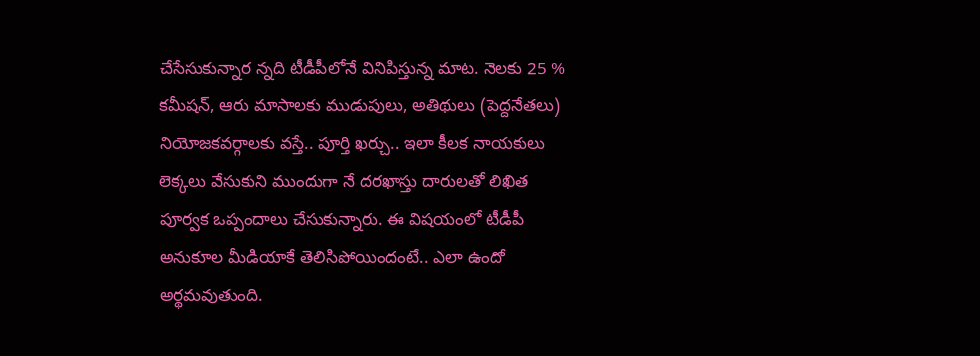చేసేసుకున్నార న్నది టీడీపీలోనే వినిపిస్తున్న మాట. నెలకు 25 % కమీషన్, ఆరు మాసాలకు ముడుపులు, అతిథులు (పెద్దనేతలు) నియోజకవర్గాలకు వస్తే.. పూర్తి ఖర్చు.. ఇలా కీలక నాయకులు లెక్కలు వేసుకుని ముందుగా నే దరఖాస్తు దారులతో లిఖిత పూర్వక ఒప్పందాలు చేసుకున్నారు. ఈ విషయంలో టీడీపీ అనుకూల మీడియాకే తెలిసిపోయిందంటే.. ఎలా ఉందో అర్థమవుతుంది.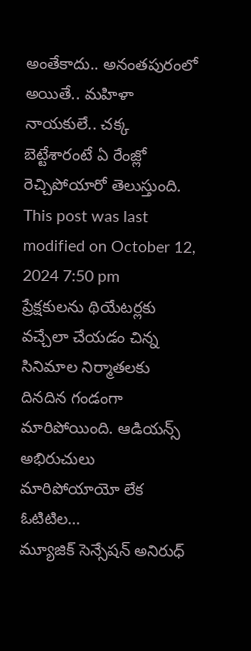అంతేకాదు.. అనంతపురంలో అయితే.. మహిళా నాయకులే.. చక్క బెట్టేశారంటే ఏ రేంజ్లో రెచ్చిపోయారో తెలుస్తుంది.
This post was last modified on October 12, 2024 7:50 pm
ప్రేక్షకులను థియేటర్లకు వచ్చేలా చేయడం చిన్న సినిమాల నిర్మాతలకు దినదిన గండంగా మారిపోయింది. ఆడియన్స్ అభిరుచులు మారిపోయాయో లేక ఓటిటిల…
మ్యూజిక్ సెన్సేషన్ అనిరుధ్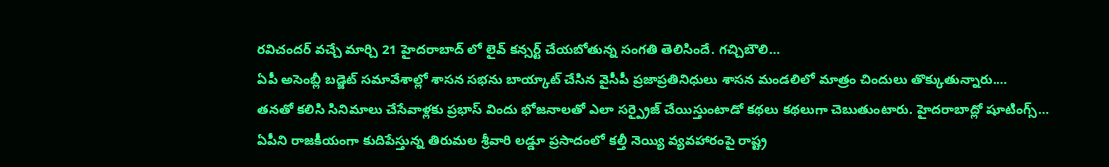రవిచందర్ వచ్చే మార్చి 21 హైదరాబాద్ లో లైవ్ కన్సర్ట్ చేయబోతున్న సంగతి తెలిసిందే. గచ్చిబౌలి…
ఏపీ అసెంబ్లీ బడ్జెట్ సమావేశాల్లో శాసన సభను బాయ్కాట్ చేసిన వైసీపీ ప్రజాప్రతినిధులు శాసన మండలిలో మాత్రం చిందులు తొక్కుతున్నారు.…
తనతో కలిసి సినిమాలు చేసేవాళ్లకు ప్రభాస్ విందు భోజనాలతో ఎలా సర్ప్రైజ్ చేయిస్తుంటాడో కథలు కథలుగా చెబుతుంటారు. హైదరాబాద్లో షూటింగ్స్…
ఏపీని రాజకీయంగా కుదిపేస్తున్న తిరుమల శ్రీవారి లడ్డూ ప్రసాదంలో కల్తీ నెయ్యి వ్యవహారంపై రాష్ట్ర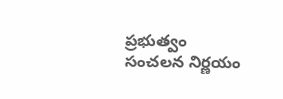ప్రభుత్వం సంచలన నిర్ణయం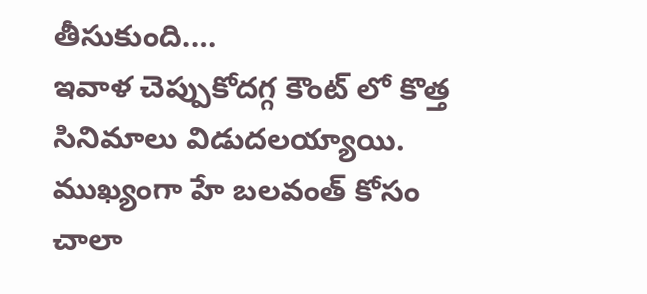తీసుకుంది.…
ఇవాళ చెప్పుకోదగ్గ కౌంట్ లో కొత్త సినిమాలు విడుదలయ్యాయి. ముఖ్యంగా హే బలవంత్ కోసం చాలా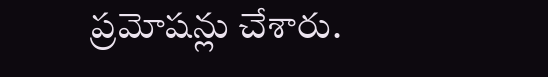ప్రమోషన్లు చేశారు.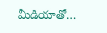మీడియాతో…